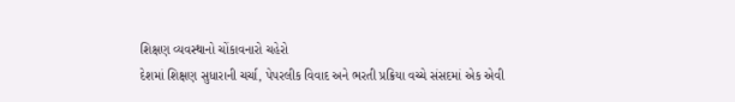શિક્ષણ વ્યવસ્થાનો ચોંકાવનારો ચહેરો
દેશમાં શિક્ષણ સુધારાની ચર્ચા, પેપરલીક વિવાદ અને ભરતી પ્રક્રિયા વચ્ચે સંસદમાં એક એવી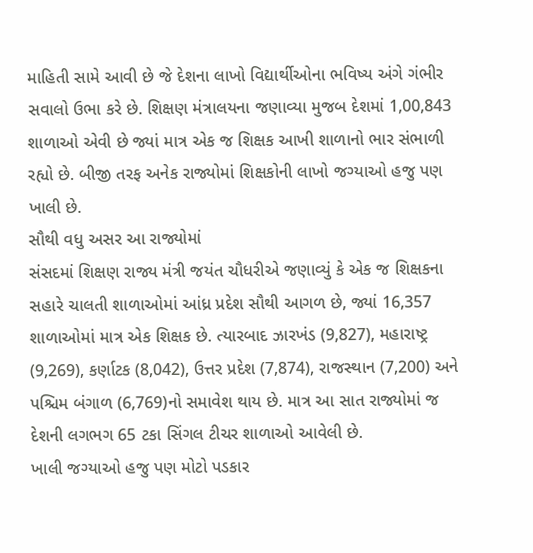માહિતી સામે આવી છે જે દેશના લાખો વિદ્યાર્થીઓના ભવિષ્ય અંગે ગંભીર સવાલો ઉભા કરે છે. શિક્ષણ મંત્રાલયના જણાવ્યા મુજબ દેશમાં 1,00,843 શાળાઓ એવી છે જ્યાં માત્ર એક જ શિક્ષક આખી શાળાનો ભાર સંભાળી રહ્યો છે. બીજી તરફ અનેક રાજ્યોમાં શિક્ષકોની લાખો જગ્યાઓ હજુ પણ ખાલી છે.
સૌથી વધુ અસર આ રાજ્યોમાં
સંસદમાં શિક્ષણ રાજ્ય મંત્રી જયંત ચૌધરીએ જણાવ્યું કે એક જ શિક્ષકના સહારે ચાલતી શાળાઓમાં આંધ્ર પ્રદેશ સૌથી આગળ છે, જ્યાં 16,357 શાળાઓમાં માત્ર એક શિક્ષક છે. ત્યારબાદ ઝારખંડ (9,827), મહારાષ્ટ્ર (9,269), કર્ણાટક (8,042), ઉત્તર પ્રદેશ (7,874), રાજસ્થાન (7,200) અને પશ્ચિમ બંગાળ (6,769)નો સમાવેશ થાય છે. માત્ર આ સાત રાજ્યોમાં જ દેશની લગભગ 65 ટકા સિંગલ ટીચર શાળાઓ આવેલી છે.
ખાલી જગ્યાઓ હજુ પણ મોટો પડકાર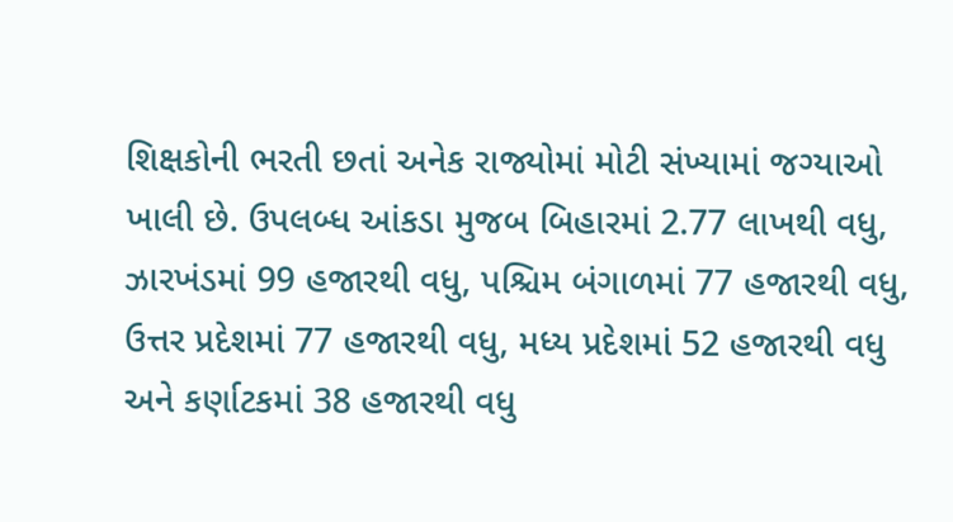શિક્ષકોની ભરતી છતાં અનેક રાજ્યોમાં મોટી સંખ્યામાં જગ્યાઓ ખાલી છે. ઉપલબ્ધ આંકડા મુજબ બિહારમાં 2.77 લાખથી વધુ, ઝારખંડમાં 99 હજારથી વધુ, પશ્ચિમ બંગાળમાં 77 હજારથી વધુ, ઉત્તર પ્રદેશમાં 77 હજારથી વધુ, મધ્ય પ્રદેશમાં 52 હજારથી વધુ અને કર્ણાટકમાં 38 હજારથી વધુ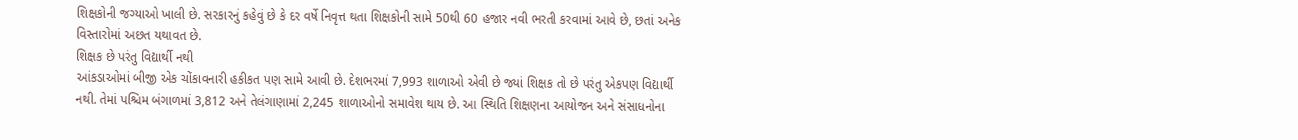શિક્ષકોની જગ્યાઓ ખાલી છે. સરકારનું કહેવું છે કે દર વર્ષે નિવૃત્ત થતા શિક્ષકોની સામે 50થી 60 હજાર નવી ભરતી કરવામાં આવે છે, છતાં અનેક વિસ્તારોમાં અછત યથાવત છે.
શિક્ષક છે પરંતુ વિદ્યાર્થી નથી
આંકડાઓમાં બીજી એક ચોંકાવનારી હકીકત પણ સામે આવી છે. દેશભરમાં 7,993 શાળાઓ એવી છે જ્યાં શિક્ષક તો છે પરંતુ એકપણ વિદ્યાર્થી નથી. તેમાં પશ્ચિમ બંગાળમાં 3,812 અને તેલંગાણામાં 2,245 શાળાઓનો સમાવેશ થાય છે. આ સ્થિતિ શિક્ષણના આયોજન અને સંસાધનોના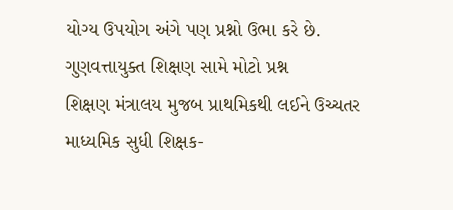યોગ્ય ઉપયોગ અંગે પણ પ્રશ્નો ઉભા કરે છે.
ગુણવત્તાયુક્ત શિક્ષણ સામે મોટો પ્રશ્ન
શિક્ષણ મંત્રાલય મુજબ પ્રાથમિકથી લઈને ઉચ્ચતર માધ્યમિક સુધી શિક્ષક-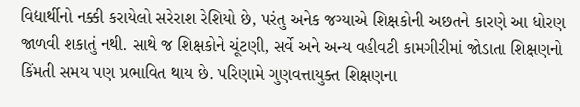વિદ્યાર્થીનો નક્કી કરાયેલો સરેરાશ રેશિયો છે, પરંતુ અનેક જગ્યાએ શિક્ષકોની અછતને કારણે આ ધોરણ જાળવી શકાતું નથી. સાથે જ શિક્ષકોને ચૂંટણી, સર્વે અને અન્ય વહીવટી કામગીરીમાં જોડાતા શિક્ષણનો કિંમતી સમય પણ પ્રભાવિત થાય છે. પરિણામે ગુણવત્તાયુક્ત શિક્ષણના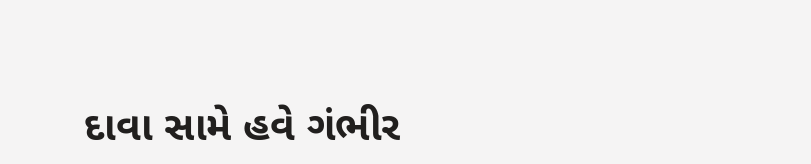દાવા સામે હવે ગંભીર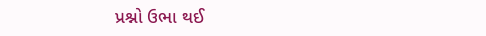પ્રશ્નો ઉભા થઈ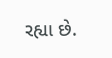રહ્યા છે.